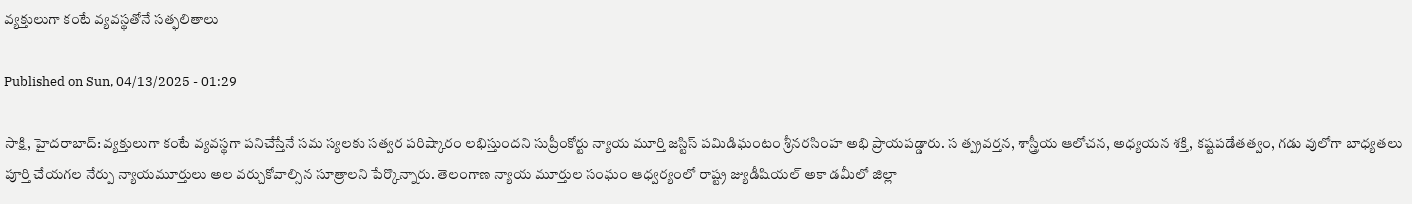వ్యక్తులుగా కంటే వ్యవస్థతోనే సత్ఫలితాలు

Published on Sun, 04/13/2025 - 01:29

సాక్షి, హైదరాబాద్‌: వ్యక్తులుగా కంటే వ్యవస్థగా పనిచేస్తేనే సమ స్యలకు సత్వర పరిష్కారం లభిస్తుందని సుప్రీంకోర్టు న్యాయ మూర్తి జస్టిస్‌ పమిడిఘంటం శ్రీనరసింహ అభి ప్రాయపడ్డారు. స త్ప్రవర్తన, శాస్త్రీయ ఆలోచన, అధ్యయన శక్తి, కష్టపడేతత్వం, గడు వులోగా బాధ్యతలు పూర్తి చేయగల నేర్పు న్యాయమూర్తులు అల వర్చుకోవాల్సిన సూత్రాలని పేర్కొన్నారు. తెలంగాణ న్యాయ మూర్తుల సంఘం ఆధ్వర్యంలో రాష్ట్ర జ్యుడీషియల్‌ అకా డమీలో జిల్లా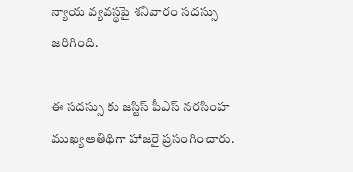న్యాయ వ్యవస్థపై శనివారం సదస్సు జరిగింది.

ఈ సదస్సు కు జస్టిస్‌ పీఎస్‌ నరసింహ ముఖ్యఅతిథిగా హాజరై ప్రసంగించారు.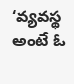‘వ్యవస్థ అంటే ఓ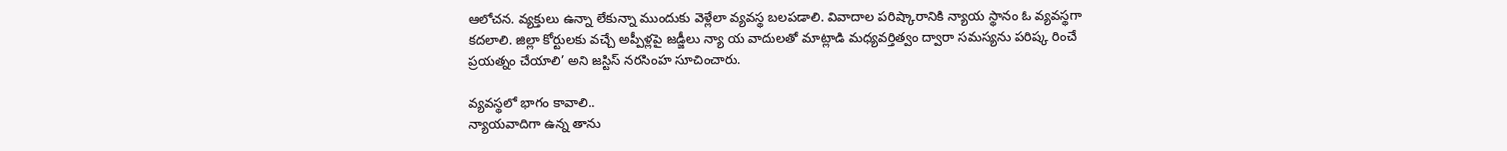ఆలోచన. వ్యక్తులు ఉన్నా లేకున్నా ముందుకు వెళ్లేలా వ్యవస్థ బలపడాలి. వివాదాల పరిష్కారానికి న్యాయ స్థానం ఓ వ్యవస్థగా కదలాలి. జిల్లా కోర్టులకు వచ్చే అప్పీళ్లపై జడ్జీలు న్యా య వాదులతో మాట్లాడి మధ్యవర్తిత్వం ద్వారా సమస్యను పరిష్క రించే ప్రయత్నం చేయాలి’ అని జస్టిస్‌ నరసింహ సూచించారు.

వ్యవస్థలో భాగం కావాలి..
న్యాయవాదిగా ఉన్న తాను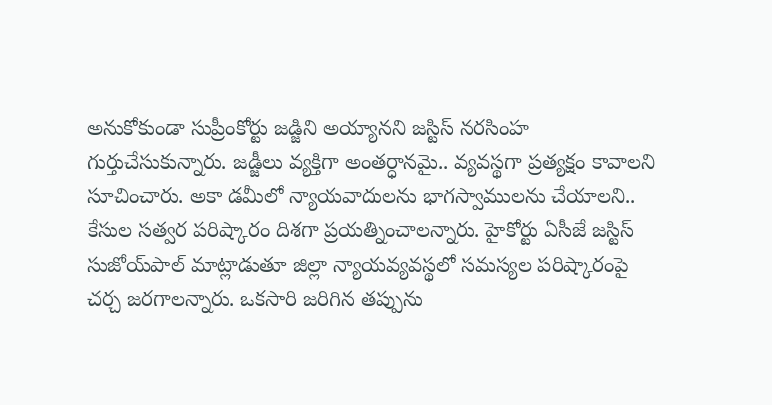అనుకోకుండా సుప్రీంకోర్టు జడ్జిని అయ్యానని జస్టిస్‌ నరసింహ గుర్తుచేసుకున్నారు. జడ్జీలు వ్యక్తిగా అంతర్ధానమై.. వ్యవస్థగా ప్రత్యక్షం కావాలని సూచించారు. అకా డమీలో న్యాయవాదులను భాగస్వాములను చేయాలని.. కేసుల సత్వర పరిష్కారం దిశగా ప్రయత్నించాలన్నారు. హైకోర్టు ఏసీజే జస్టిస్‌ సుజోయ్‌పాల్‌ మాట్లాడుతూ జిల్లా న్యాయవ్యవస్థలో సమస్యల పరిష్కారంపై చర్చ జరగాలన్నారు. ఒకసారి జరిగిన తప్పును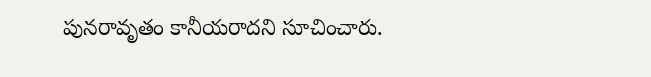పునరావృతం కానీయరాదని సూచించారు.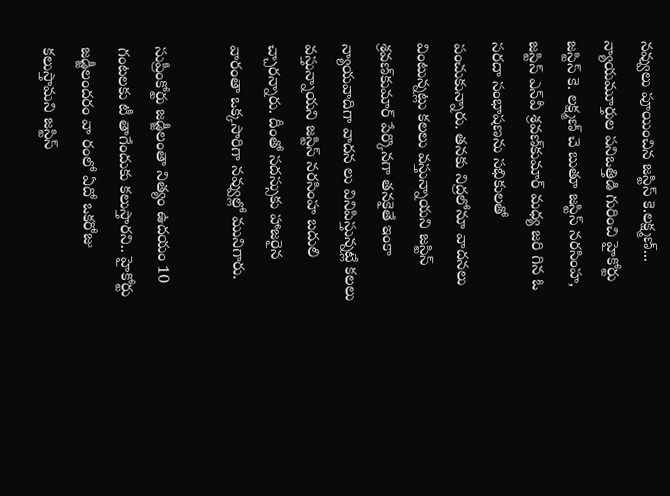నవ్వులు పూయించిన జస్టిస్‌ కె.లక్ష్మణ్‌...
న్యాయమూర్తుల పనిఒత్తిడి గురించి హైకోర్టు జస్టిస్‌ కె. లక్ష్మణ్‌ చె బుతూ జస్టిస్‌ నరసింహ, జస్టిస్‌ ఎన్‌వీ శ్రవణ్‌కుమార్‌ మధ్య జరి గిన ఓ సరదా సంభాషణను సభికులతో పంచుకున్నారు. తనకు నిద్రలోనూ వాదనలు వింటున్నట్లు కలలు వస్తున్నాయని జస్టిస్‌ శ్రవణ్‌కుమార్‌ పేర్కొనగా తనకైతే ఇంకా న్యాయవాదిగా వాదన లు వినిపిస్తున్నట్లే కలలు వస్తున్నాయని జస్టిస్‌ నరసింహ బదులి చ్చారన్నారు. దీంతో సదస్సుకు హాజరైన వారంతా ఒక్కసారిగా నవ్వుల్లో మునిగారు.

సుప్రీంకోర్టు జడ్జీలంతా నిత్యం ఉదయం 10 గంటలకు టీ తాగేందుకు కలుస్తారని.. హైకోర్టు జడ్జీలందరం వా రంలో ఏదో ఒకరోజు కలుస్తామని జస్టిస్‌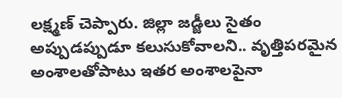లక్ష్మణ్‌ చెప్పారు. జిల్లా జడ్జీలు సైతం అప్పుడప్పుడూ కలుసుకోవాలని.. వృత్తిపరమైన అంశాలతోపాటు ఇతర అంశాలపైనా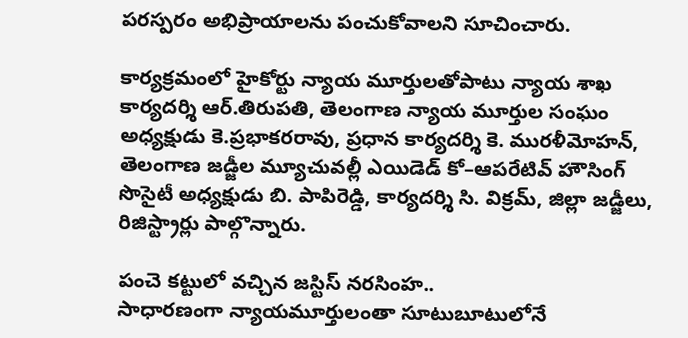పరస్పరం అభిప్రాయాలను పంచుకోవాలని సూచించారు.

కార్యక్రమంలో హైకోర్టు న్యాయ మూర్తులతోపాటు న్యాయ శాఖ కార్యదర్శి ఆర్‌.తిరుపతి, తెలంగాణ న్యాయ మూర్తుల సంఘం అధ్యక్షుడు కె.ప్రభాకరరావు, ప్రధాన కార్యదర్శి కె. మురళీమోహన్, తెలంగాణ జడ్జీల మ్యూచువల్లీ ఎయిడెడ్‌ కో–ఆపరేటివ్‌ హౌసింగ్‌ సొసైటీ అధ్యక్షుడు బి. పాపిరెడ్డి, కార్యదర్శి సి. విక్రమ్, జిల్లా జడ్జీలు, రిజిస్ట్రార్లు పాల్గొన్నారు.

పంచె కట్టులో వచ్చిన జస్టిస్‌ నరసింహ..
సాధారణంగా న్యాయమూర్తులంతా సూటుబూటులోనే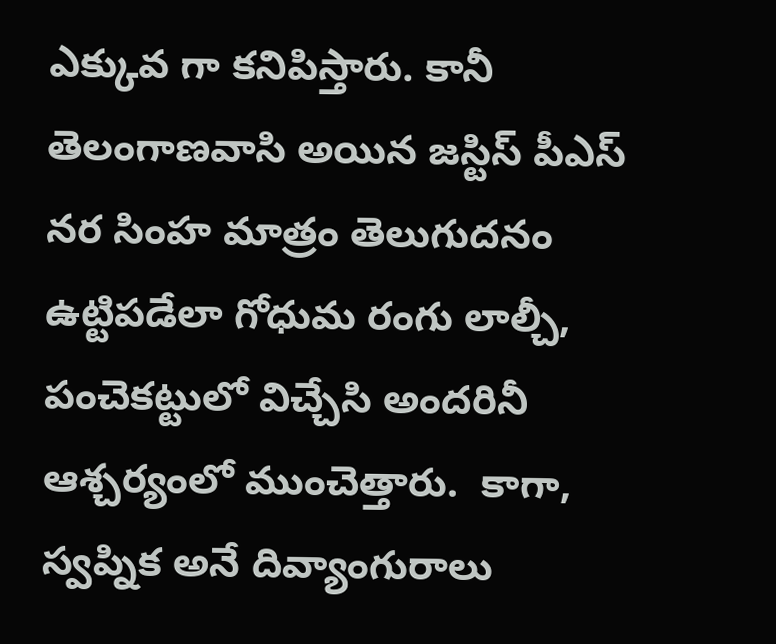ఎక్కువ గా కనిపిస్తారు. కానీ తెలంగాణవాసి అయిన జస్టిస్‌ పీఎస్‌ నర సింహ మాత్రం తెలుగుదనం ఉట్టిపడేలా గోధుమ రంగు లాల్చీ, పంచెకట్టులో విచ్చేసి అందరినీ ఆశ్చర్యంలో ముంచెత్తారు.  కాగా, స్వప్నిక అనే దివ్యాంగురాలు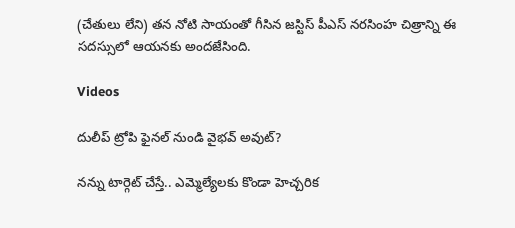(చేతులు లేని) తన నోటి సాయంతో గీసిన జస్టిస్‌ పీఎస్‌ నరసింహ చిత్రాన్ని ఈ సదస్సులో ఆయనకు అందజేసింది.

Videos

దులీప్ ట్రోపి ఫైనల్ నుండి వైభవ్ అవుట్?

నన్ను టార్గెట్ చేస్తే.. ఎమ్మెల్యేలకు కొండా హెచ్చరిక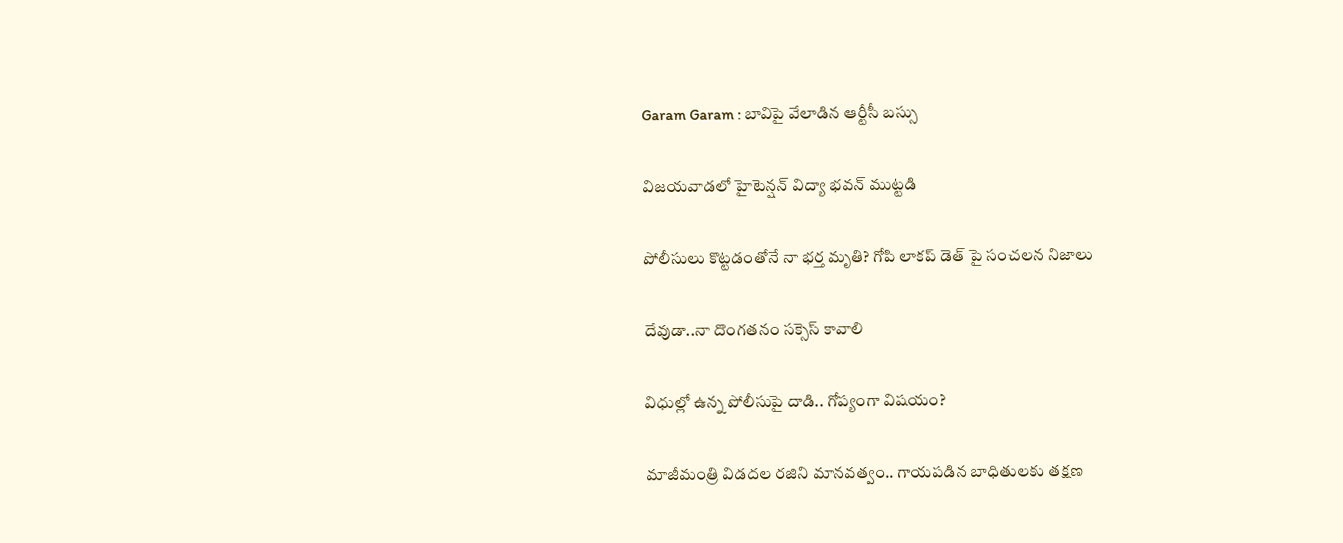Garam Garam : బావిపై వేలాడిన ఆర్టీసీ బస్సు

విజయవాడలో హైటెన్షన్ విద్యా భవన్ ముట్టడి

పోలీసులు కొట్టడంతోనే నా భర్త మృతి? గోపి లాకప్ డెత్ పై సంచలన నిజాలు

దేవుడా..నా దొంగతనం సక్సెస్ కావాలి

విధుల్లో ఉన్న పోలీసుపై దాడి.. గోప్యంగా విషయం?

మాజీమంత్రి విడదల రజిని మానవత్వం.. గాయపడిన బాధితులకు తక్షణ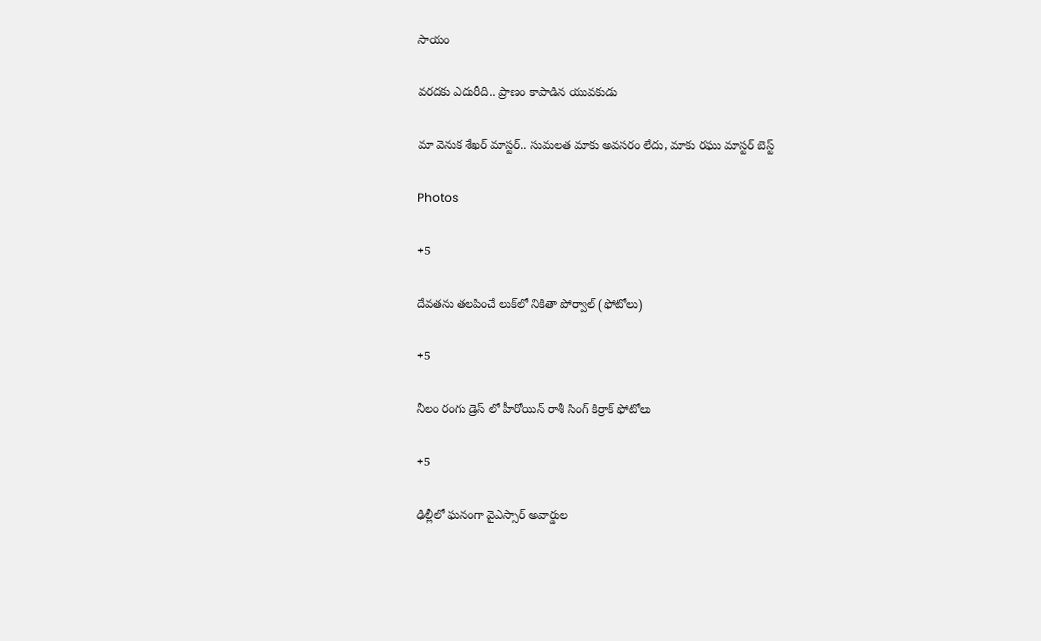సాయం

వరదకు ఎదురీది.. ప్రాణం కాపాడిన యువకుడు

మా వెనుక శేఖర్ మాస్టర్.. సుమలత మాకు అవసరం లేదు, మాకు రఘు మాస్టర్ బెస్ట్

Photos

+5

దేవతను తలపించే లుక్‌లో నికితా పోర్వాల్‌ (ఫోటోలు)

+5

నీలం రంగు డ్రెస్ లో హీరోయిన్ రాశీ సింగ్ కిర్రాక్ ఫోటోలు

+5

ఢిల్లీలో ఘనంగా వైఎస్సార్‌ అవార్డుల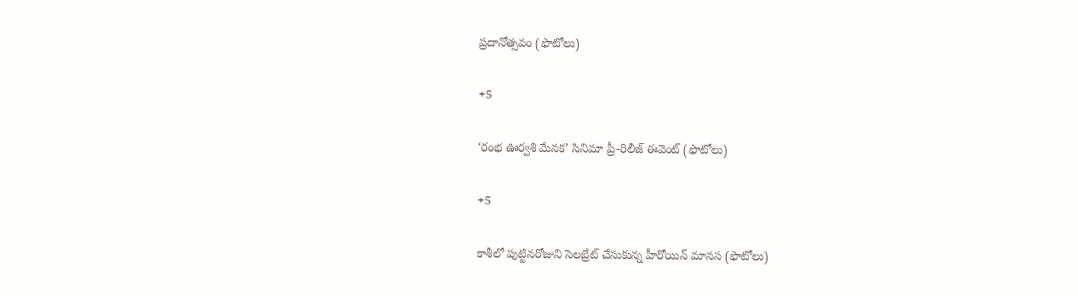ప్రదానోత్సవం (ఫొటోలు)

+5

‘రంభ ఊర్వశి మేనక’ సినిమా ప్రీ-రిలీజ్ ఈవెంట్‌ (ఫొటోలు)

+5

కాశీలో పుట్టినరోజుని సెలబ్రేట్ చేసుకున్న హీరోయిన్ మానస (ఫొటోలు)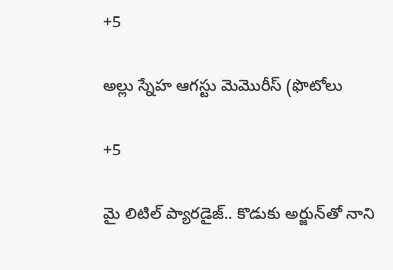+5

అల్లు స్నేహ ఆగస్టు మెమొరీస్ (ఫొటోలు

+5

మై లిటిల్ ప్యారడైజ్‌.. కొడుకు అర్జున్‌తో నాని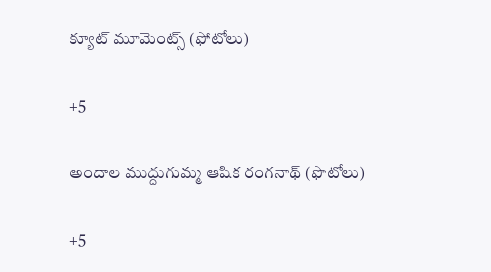క్యూట్ మూమెంట్స్‌ (ఫోటోలు)

+5

అందాల ముద్దుగుమ్మ ఆషిక రంగనాథ్ (ఫొటోలు)

+5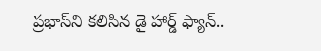ప్రభాస్‌ని కలిసిన డై హార్డ్ ఫ్యాన్..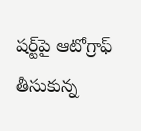షర్ట్‌పై ఆటోగ్రాఫ్‌ తీసుకున్న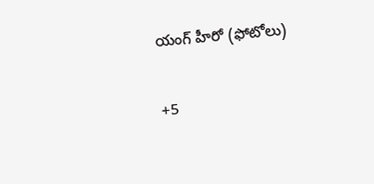యంగ్‌ హీరో (ఫోటోలు)

+5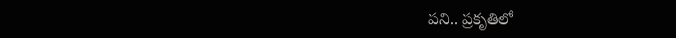పని.. ప్రకృతిలో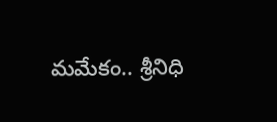మమేకం.. శ్రీనిధి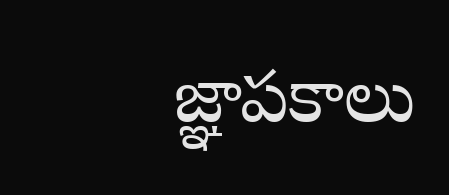జ్ఞాపకాలు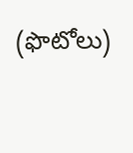(ఫొటోలు)